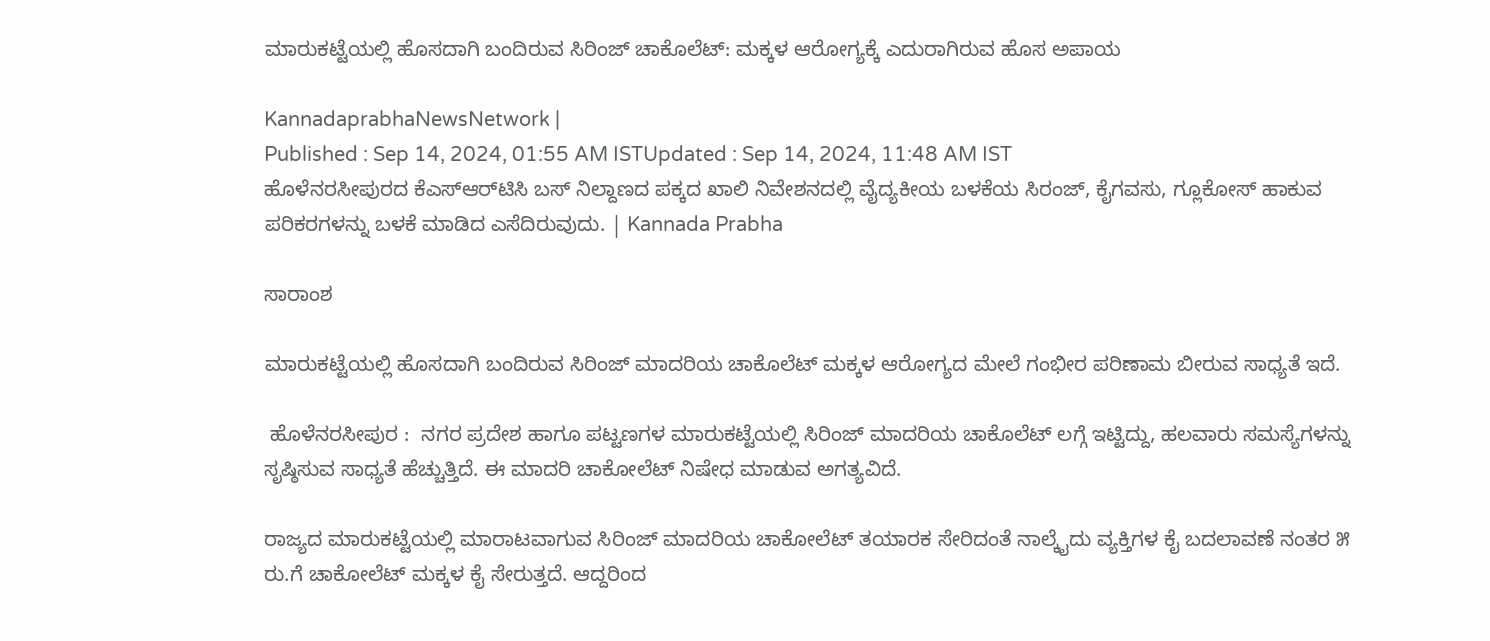ಮಾರುಕಟ್ಟೆಯಲ್ಲಿ ಹೊಸದಾಗಿ ಬಂದಿರುವ ಸಿರಿಂಜ್ ಚಾಕೊಲೆಟ್: ಮಕ್ಕಳ ಆರೋಗ್ಯಕ್ಕೆ ಎದುರಾಗಿರುವ ಹೊಸ ಅಪಾಯ

KannadaprabhaNewsNetwork |
Published : Sep 14, 2024, 01:55 AM ISTUpdated : Sep 14, 2024, 11:48 AM IST
ಹೊಳೆನರಸೀಪುರದ ಕೆಎಸ್‌ಆರ್‌ಟಿಸಿ ಬಸ್ ನಿಲ್ದಾಣದ ಪಕ್ಕದ ಖಾಲಿ ನಿವೇಶನದಲ್ಲಿ ವೈದ್ಯಕೀಯ ಬಳಕೆಯ ಸಿರಂಜ್, ಕೈಗವಸು, ಗ್ಲೂಕೋಸ್ ಹಾಕುವ ಪರಿಕರಗಳನ್ನು ಬಳಕೆ ಮಾಡಿದ ಎಸೆದಿರುವುದು. | Kannada Prabha

ಸಾರಾಂಶ

ಮಾರುಕಟ್ಟೆಯಲ್ಲಿ ಹೊಸದಾಗಿ ಬಂದಿರುವ ಸಿರಿಂಜ್ ಮಾದರಿಯ ಚಾಕೊಲೆಟ್ ಮಕ್ಕಳ ಆರೋಗ್ಯದ ಮೇಲೆ ಗಂಭೀರ ಪರಿಣಾಮ ಬೀರುವ ಸಾಧ್ಯತೆ ಇದೆ.

 ಹೊಳೆನರಸೀಪುರ :  ನಗರ ಪ್ರದೇಶ ಹಾಗೂ ಪಟ್ಟಣಗಳ ಮಾರುಕಟ್ಟೆಯಲ್ಲಿ ಸಿರಿಂಜ್ ಮಾದರಿಯ ಚಾಕೊಲೆಟ್ ಲಗ್ಗೆ ಇಟ್ಟಿದ್ದು, ಹಲವಾರು ಸಮಸ್ಯೆಗಳನ್ನು ಸೃಷ್ಠಿಸುವ ಸಾಧ್ಯತೆ ಹೆಚ್ಚುತ್ತಿದೆ. ಈ ಮಾದರಿ ಚಾಕೋಲೆಟ್ ನಿಷೇಧ ಮಾಡುವ ಅಗತ್ಯವಿದೆ.

ರಾಜ್ಯದ ಮಾರುಕಟ್ಟೆಯಲ್ಲಿ ಮಾರಾಟವಾಗುವ ಸಿರಿಂಜ್ ಮಾದರಿಯ ಚಾಕೋಲೆಟ್ ತಯಾರಕ ಸೇರಿದಂತೆ ನಾಲ್ಕೈದು ವ್ಯಕ್ತಿಗಳ ಕೈ ಬದಲಾವಣೆ ನಂತರ ೫ ರು.ಗೆ ಚಾಕೋಲೆಟ್ ಮಕ್ಕಳ ಕೈ ಸೇರುತ್ತದೆ. ಆದ್ದರಿಂದ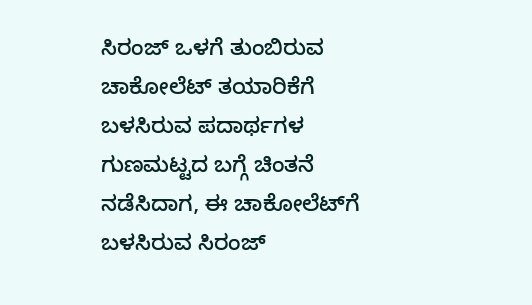ಸಿರಂಜ್ ಒಳಗೆ ತುಂಬಿರುವ ಚಾಕೋಲೆಟ್ ತಯಾರಿಕೆಗೆ ಬಳಸಿರುವ ಪದಾರ್ಥಗಳ ಗುಣಮಟ್ಟದ ಬಗ್ಗೆ ಚಿಂತನೆ ನಡೆಸಿದಾಗ, ಈ ಚಾಕೋಲೆಟ್‌ಗೆ ಬಳಸಿರುವ ಸಿರಂಜ್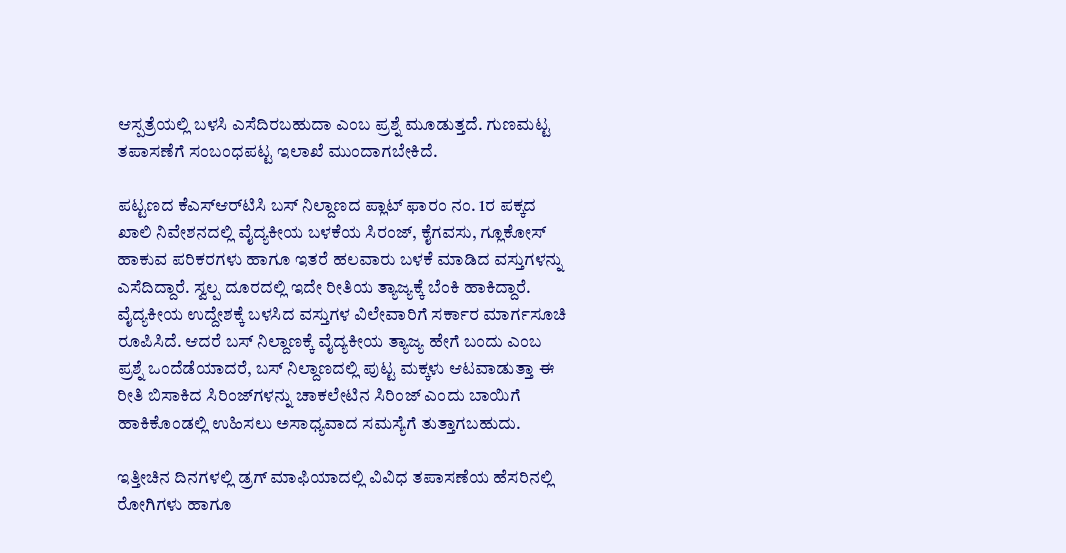ಆಸ್ಪತ್ರೆಯಲ್ಲಿ ಬಳಸಿ ಎಸೆದಿರಬಹುದಾ ಎಂಬ ಪ್ರಶ್ನೆ ಮೂಡುತ್ತದೆ. ಗುಣಮಟ್ಟ ತಪಾಸಣೆಗೆ ಸಂಬಂಧಪಟ್ಟ ಇಲಾಖೆ ಮುಂದಾಗಬೇಕಿದೆ.

ಪಟ್ಟಣದ ಕೆಎಸ್‌ಆರ್‌ಟಿಸಿ ಬಸ್ ನಿಲ್ದಾಣದ ಪ್ಲಾಟ್ ಫಾರಂ ನಂ. 1ರ ಪಕ್ಕದ ಖಾಲಿ ನಿವೇಶನದಲ್ಲಿ ವೈದ್ಯಕೀಯ ಬಳಕೆಯ ಸಿರಂಜ್, ಕೈಗವಸು, ಗ್ಲೂಕೋಸ್ ಹಾಕುವ ಪರಿಕರಗಳು ಹಾಗೂ ಇತರೆ ಹಲವಾರು ಬಳಕೆ ಮಾಡಿದ ವಸ್ತುಗಳನ್ನು ಎಸೆದಿದ್ದಾರೆ. ಸ್ವಲ್ಪ ದೂರದಲ್ಲಿ ಇದೇ ರೀತಿಯ ತ್ಯಾಜ್ಯಕ್ಕೆ ಬೆಂಕಿ ಹಾಕಿದ್ದಾರೆ. ವೈದ್ಯಕೀಯ ಉದ್ದೇಶಕ್ಕೆ ಬಳಸಿದ ವಸ್ತುಗಳ ವಿಲೇವಾರಿಗೆ ಸರ್ಕಾರ ಮಾರ್ಗಸೂಚಿ ರೂಪಿಸಿದೆ. ಆದರೆ ಬಸ್ ನಿಲ್ದಾಣಕ್ಕೆ ವೈದ್ಯಕೀಯ ತ್ಯಾಜ್ಯ ಹೇಗೆ ಬಂದು ಎಂಬ ಪ್ರಶ್ನೆ ಒಂದೆಡೆಯಾದರೆ, ಬಸ್ ನಿಲ್ದಾಣದಲ್ಲಿ ಪುಟ್ಟ ಮಕ್ಕಳು ಆಟವಾಡುತ್ತಾ ಈ ರೀತಿ ಬಿಸಾಕಿದ ಸಿರಿಂಜ್‌ಗಳನ್ನು ಚಾಕಲೇಟಿನ ಸಿರಿಂಜ್ ಎಂದು ಬಾಯಿಗೆ ಹಾಕಿಕೊಂಡಲ್ಲಿ ಉಹಿಸಲು ಅಸಾಧ್ಯವಾದ ಸಮಸ್ಯೆಗೆ ತುತ್ತಾಗಬಹುದು.

ಇತ್ತೀಚಿನ ದಿನಗಳಲ್ಲಿ ಡ್ರಗ್ ಮಾಫಿಯಾದಲ್ಲಿ ವಿವಿಧ ತಪಾಸಣೆಯ ಹೆಸರಿನಲ್ಲಿ ರೋಗಿಗಳು ಹಾಗೂ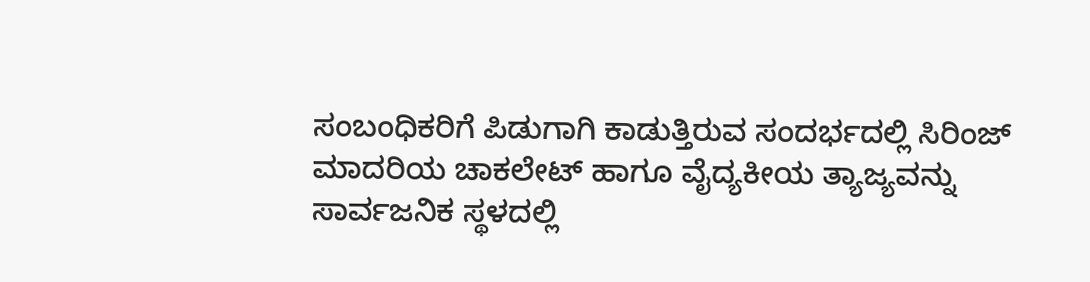ಸಂಬಂಧಿಕರಿಗೆ ಪಿಡುಗಾಗಿ ಕಾಡುತ್ತಿರುವ ಸಂದರ್ಭದಲ್ಲಿ ಸಿರಿಂಜ್ ಮಾದರಿಯ ಚಾಕಲೇಟ್ ಹಾಗೂ ವೈದ್ಯಕೀಯ ತ್ಯಾಜ್ಯವನ್ನು ಸಾರ್ವಜನಿಕ ಸ್ಥಳದಲ್ಲಿ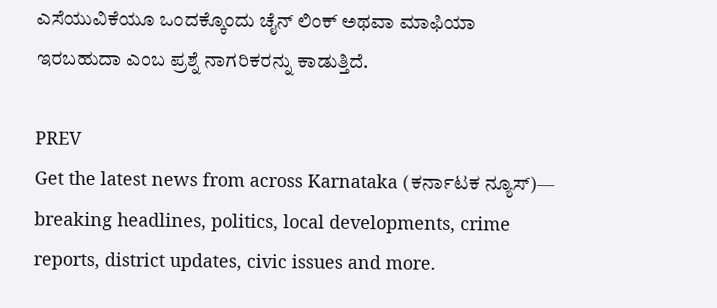ಎಸೆಯುವಿಕೆಯೂ ಒಂದಕ್ಕೊಂದು ಚೈನ್ ಲಿಂಕ್‌ ಅಥವಾ ಮಾಫಿಯಾ ಇರಬಹುದಾ ಎಂಬ ಪ್ರಶ್ನೆ ನಾಗರಿಕರನ್ನು ಕಾಡುತ್ತಿದೆ.

PREV
Get the latest news from across Karnataka (ಕರ್ನಾಟಕ ನ್ಯೂಸ್)— breaking headlines, politics, local developments, crime reports, district updates, civic issues and more.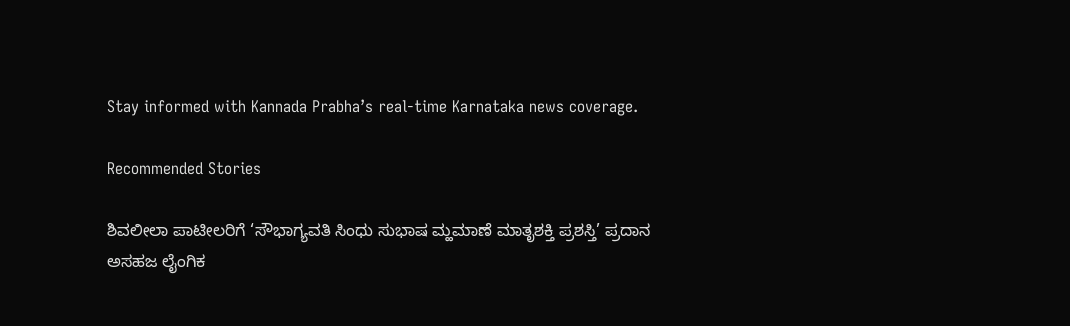Stay informed with Kannada Prabha’s real‑time Karnataka news coverage.

Recommended Stories

ಶಿವಲೀಲಾ ಪಾಟೀಲರಿಗೆ ‘ಸೌಭಾಗ್ಯವತಿ ಸಿಂಧು ಸುಭಾಷ ಮ್ಹಮಾಣೆ ಮಾತೃಶಕ್ತಿ ಪ್ರಶಸ್ತಿ’ ಪ್ರದಾನ
ಅಸಹಜ ಲೈಂಗಿಕ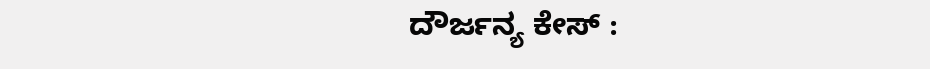ದೌರ್ಜನ್ಯ ಕೇಸ್‌ :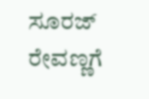ಸೂರಜ್‌ ರೇವಣ್ಣಗೆ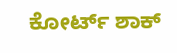ಕೋರ್ಟ್‌ ಶಾಕ್‌